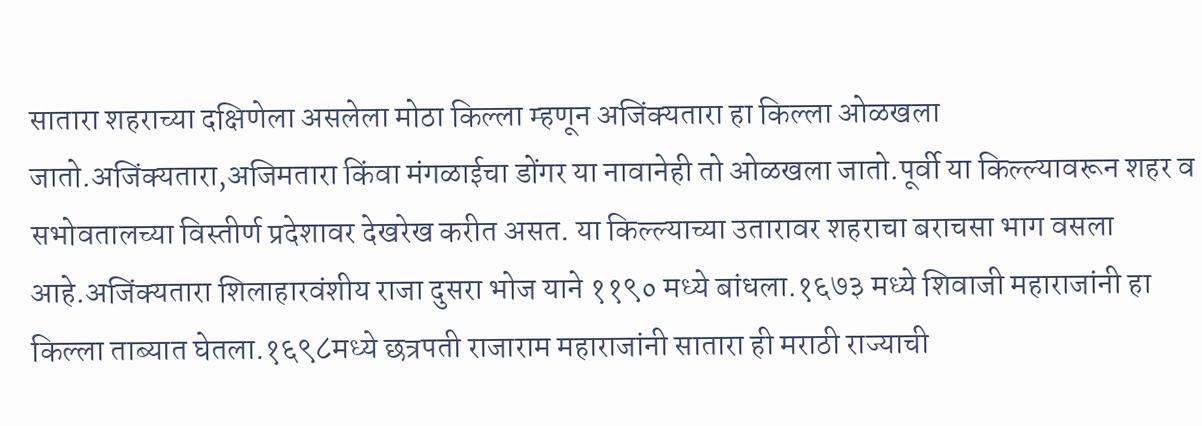सातारा शहराच्या दक्षिणेला असलेला मोठा किल्ला म्हणून अजिंक्यतारा हा किल्ला ओळखला जातो.अजिंक्यतारा,अजिमतारा किंवा मंगळाईचा डोंगर या नावानेही तो ओळखला जातो.पूर्वी या किल्ल्यावरून शहर व सभोवतालच्या विस्तीर्ण प्रदेशावर देखरेख करीत असत. या किल्ल्याच्या उतारावर शहराचा बराचसा भाग वसला आहे.अजिंक्यतारा शिलाहारवंशीय राजा दुसरा भोज याने ११९० मध्ये बांधला.१६७३ मध्ये शिवाजी महाराजांनी हा किल्ला ताब्यात घेतला.१६९८मध्ये छत्रपती राजाराम महाराजांनी सातारा ही मराठी राज्याची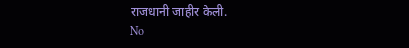राजधानी जाहीर केली.
No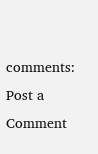comments:
Post a Comment